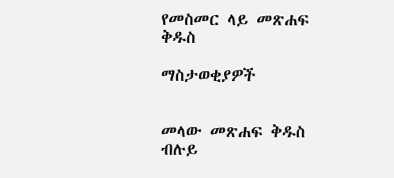የመስመር ላይ መጽሐፍ ቅዱስ

ማስታወቂያዎች


መላው መጽሐፍ ቅዱስ ብሉይ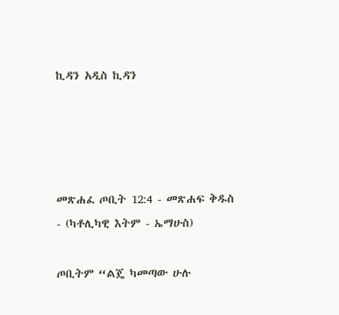ኪዳን አዲስ ኪዳን




መጽሐፈ ጦቢት 12:4 - መጽሐፍ ቅዱስ - (ካቶሊካዊ እትም - ኤማሁስ)

ጦቢትም “ልጄ ካመጣው ሁሉ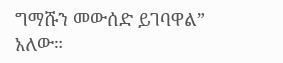ግማሹን መውሰድ ይገባዋል” አለው።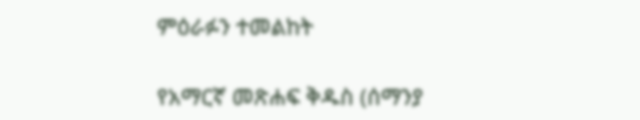ምዕራፉን ተመልከት

የአማርኛ መጽሐፍ ቅዱስ (ሰማንያ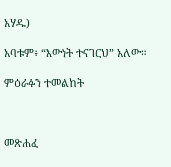አሃዱ)

አባቱም፥ “እውነት ተናገርህ” አለው።

ምዕራፉን ተመልከት



መጽሐፈ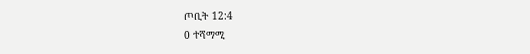ጦቢት 12:4
0 ተሻማሚ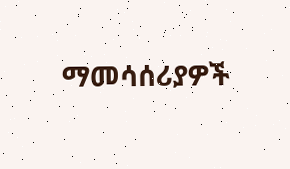ማመሳሰሪያዎች